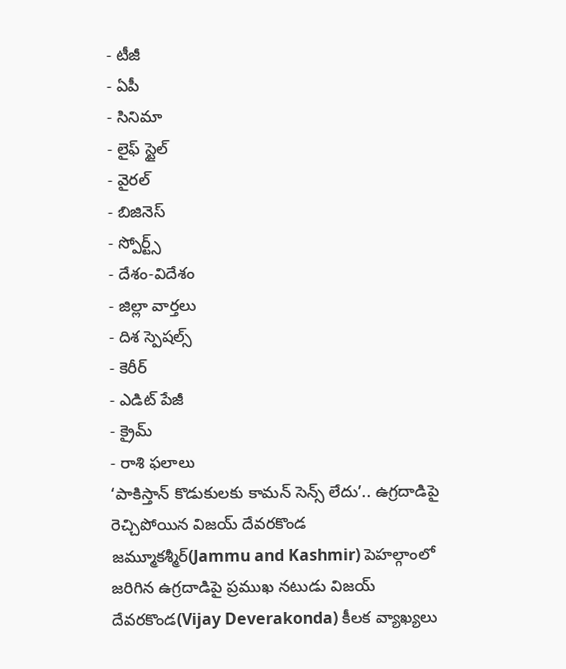- టీజీ
- ఏపీ
- సినిమా
- లైఫ్ స్టైల్
- వైరల్
- బిజినెస్
- స్పోర్ట్స్
- దేశం-విదేశం
- జిల్లా వార్తలు
- దిశ స్పెషల్స్
- కెరీర్
- ఎడిట్ పేజీ
- క్రైమ్
- రాశి ఫలాలు
‘పాకిస్తాన్ కొడుకులకు కామన్ సెన్స్ లేదు’.. ఉగ్రదాడిపై రెచ్చిపోయిన విజయ్ దేవరకొండ
జమ్మూకశ్మీర్(Jammu and Kashmir) పెహల్గాంలో జరిగిన ఉగ్రదాడిపై ప్రముఖ నటుడు విజయ్ దేవరకొండ(Vijay Deverakonda) కీలక వ్యాఖ్యలు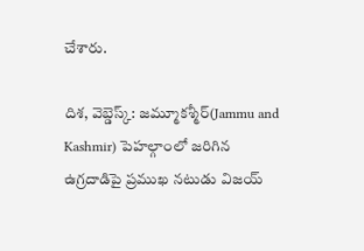చేశారు.

దిశ, వెబ్డెస్క్: జమ్మూకశ్మీర్(Jammu and Kashmir) పెహల్గాంలో జరిగిన ఉగ్రదాడిపై ప్రముఖ నటుడు విజయ్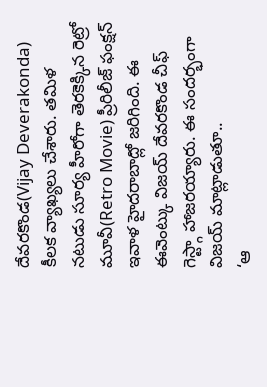దేవరకొండ(Vijay Deverakonda) కీలక వ్యాఖ్యలు చేశారు. తమిళ నటుడు సూర్య హీరోగా తెరకెక్కిన రెట్రో మూవీ(Retro Movie) ప్రీరిలీజ్ ఫంక్షన్ ఇవాళ హైదరాబాద్లో జరిగింది. ఈ ఈవెంట్కు విజయ్ దేవరకొండ చీఫ్ గెస్ట్గా హాజరయ్యారు. ఈ సందర్భంగా విజయ్ మాట్లాడుతూ..
‘ఆ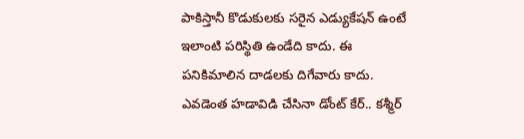పాకిస్తానీ కొడుకులకు సరైన ఎడ్యుకేషన్ ఉంటే ఇలాంటి పరిస్థితి ఉండేది కాదు. ఈ పనికిమాలిన దాడలకు దిగేవారు కాదు. ఎవడెంత హడావిడి చేసినా డోంట్ కేర్.. కశ్మీర్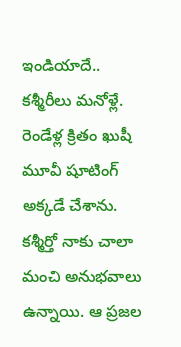ఇండియాదే.. కశ్మీరీలు మనోళ్లే. రెండేళ్ల క్రితం ఖుషీ మూవీ షూటింగ్ అక్కడే చేశాను. కశ్మీర్తో నాకు చాలా మంచి అనుభవాలు ఉన్నాయి. ఆ ప్రజల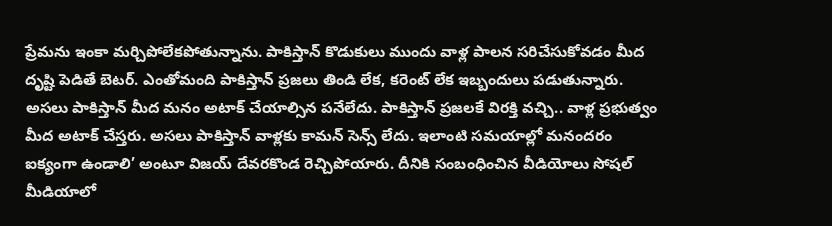ప్రేమను ఇంకా మర్చిపోలేకపోతున్నాను. పాకిస్తాన్ కొడుకులు ముందు వాళ్ల పాలన సరిచేసుకోవడం మీద దృష్టి పెడితే బెటర్. ఎంతోమంది పాకిస్తాన్ ప్రజలు తిండి లేక, కరెంట్ లేక ఇబ్బందులు పడుతున్నారు. అసలు పాకిస్తాన్ మీద మనం అటాక్ చేయాల్సిన పనేలేదు. పాకిస్తాన్ ప్రజలకే విరక్తి వచ్చి.. వాళ్ల ప్రభుత్వం మీద అటాక్ చేస్తరు. అసలు పాకిస్తాన్ వాళ్లకు కామన్ సెన్స్ లేదు. ఇలాంటి సమయాల్లో మనందరం ఐక్యంగా ఉండాలి’ అంటూ విజయ్ దేవరకొండ రెచ్చిపోయారు. దీనికి సంబంధించిన వీడియోలు సోషల్ మీడియాలో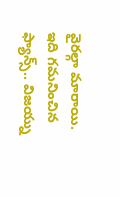వైరల్గా మారాయి. ఇది గమనించిన ఫ్యాన్స్.. విజయ్ను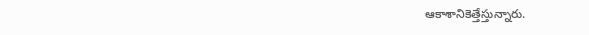ఆకాశానికెత్తేస్తున్నారు.